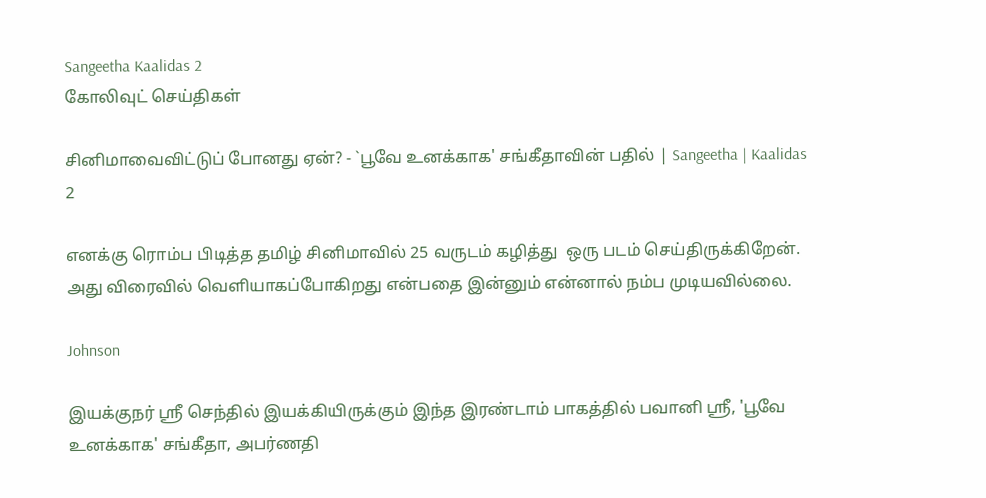Sangeetha Kaalidas 2
கோலிவுட் செய்திகள்

சினிமாவைவிட்டுப் போனது ஏன்? - `பூவே உனக்காக' சங்கீதாவின் பதில் | Sangeetha | Kaalidas 2

எனக்கு ரொம்ப பிடித்த தமிழ் சினிமாவில் 25 வருடம் கழித்து  ஒரு படம் செய்திருக்கிறேன். அது விரைவில் வெளியாகப்போகிறது என்பதை இன்னும் என்னால் நம்ப முடியவில்லை.

Johnson

இயக்குநர் ஶ்ரீ செந்தில் இயக்கியிருக்கும் இந்த இரண்டாம் பாகத்தில் பவானி ஶ்ரீ, 'பூவே உனக்காக' சங்கீதா, அபர்ணதி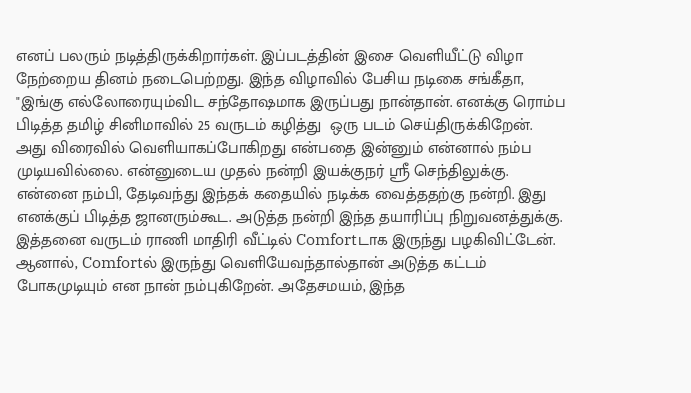எனப் பலரும் நடித்திருக்கிறார்கள். இப்படத்தின் இசை வெளியீட்டு விழா நேற்றைய தினம் நடைபெற்றது. இந்த விழாவில் பேசிய நடிகை சங்கீதா, "இங்கு எல்லோரையும்விட சந்தோஷமாக இருப்பது நான்தான். எனக்கு ரொம்ப பிடித்த தமிழ் சினிமாவில் 25 வருடம் கழித்து  ஒரு படம் செய்திருக்கிறேன். அது விரைவில் வெளியாகப்போகிறது என்பதை இன்னும் என்னால் நம்ப முடியவில்லை. என்னுடைய முதல் நன்றி இயக்குநர் ஸ்ரீ செந்திலுக்கு. என்னை நம்பி, தேடிவந்து இந்தக் கதையில் நடிக்க வைத்ததற்கு நன்றி. இது எனக்குப் பிடித்த ஜானரும்கூட. அடுத்த நன்றி இந்த தயாரிப்பு நிறுவனத்துக்கு. இத்தனை வருடம் ராணி மாதிரி வீட்டில் Comfortடாக இருந்து பழகிவிட்டேன். ஆனால், Comfortல் இருந்து வெளியேவந்தால்தான் அடுத்த கட்டம் போகமுடியும் என நான் நம்புகிறேன். அதேசமயம், இந்த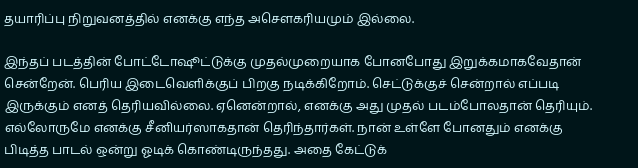தயாரிப்பு நிறுவனத்தில் எனக்கு எந்த அசௌகரியமும் இல்லை.

இந்தப் படத்தின் போட்டோஷூட்டுக்கு முதல்முறையாக போனபோது இறுக்கமாகவேதான் சென்றேன். பெரிய இடைவெளிக்குப் பிறகு நடிக்கிறோம். செட்டுக்குச் சென்றால் எப்படி இருக்கும் எனத் தெரியவில்லை. ஏனென்றால், எனக்கு அது முதல் படம்போலதான் தெரியும்.  எல்லோருமே எனக்கு சீனியர்ஸாகதான் தெரிந்தார்கள். நான் உள்ளே போனதும் எனக்கு பிடித்த பாடல் ஒன்று ஓடிக் கொண்டிருந்தது. அதை கேட்டுக்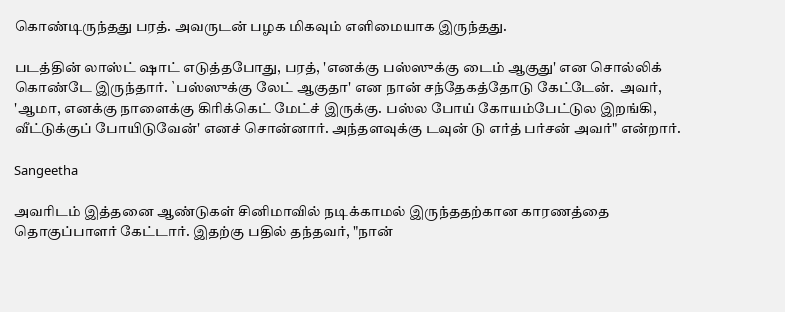கொண்டிருந்தது பரத். அவருடன் பழக மிகவும் எளிமையாக இருந்தது.

படத்தின் லாஸ்ட் ஷாட் எடுத்தபோது, பரத், 'எனக்கு பஸ்ஸுக்கு டைம் ஆகுது' என சொல்லிக் கொண்டே இருந்தார். `பஸ்ஸுக்கு லேட் ஆகுதா' என நான் சந்தேகத்தோடு கேட்டேன்.  அவர், 'ஆமா, எனக்கு நாளைக்கு கிரிக்கெட் மேட்ச் இருக்கு. பஸ்ல போய் கோயம்பேட்டுல இறங்கி, வீட்டுக்குப் போயிடுவேன்' எனச் சொன்னார். அந்தளவுக்கு டவுன் டு எர்த் பர்சன் அவர்" என்றார்.

Sangeetha

அவரிடம் இத்தனை ஆண்டுகள் சினிமாவில் நடிக்காமல் இருந்ததற்கான காரணத்தை தொகுப்பாளர் கேட்டார். இதற்கு பதில் தந்தவர், "நான்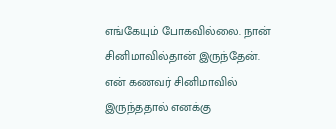எங்கேயும் போகவில்லை. நான் சினிமாவில்தான் இருந்தேன். என் கணவர் சினிமாவில் இருந்ததால் எனக்கு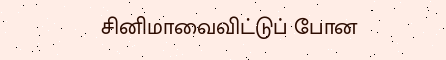சினிமாவைவிட்டுப் போன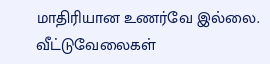மாதிரியான உணர்வே இல்லை. வீட்டுவேலைகள்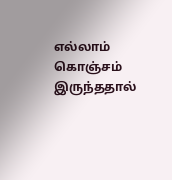எல்லாம் கொஞ்சம் இருந்ததால்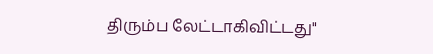திரும்ப லேட்டாகிவிட்டது"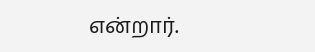என்றார்.